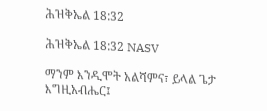ሕዝቅኤል 18:32

ሕዝቅኤል 18:32 NASV

ማንም እንዲሞት አልሻምና፣ ይላል ጌታ እግዚአብሔር፤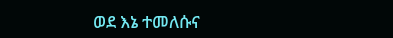ወደ እኔ ተመለሱና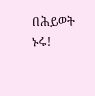በሕይወት ኑሩ!